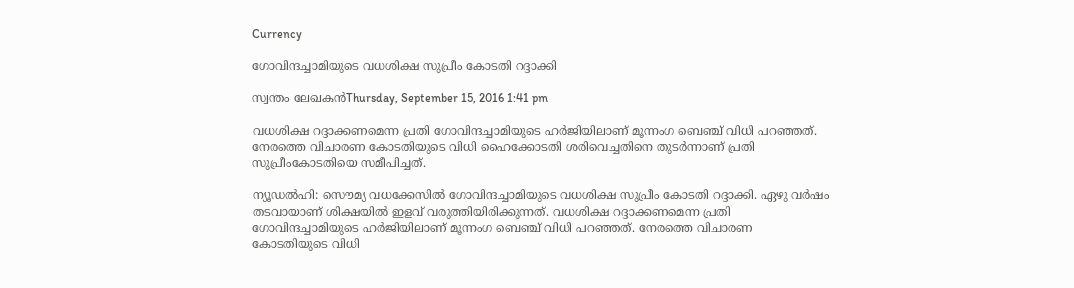Currency

ഗോവിന്ദച്ചാമിയുടെ വധശിക്ഷ സുപ്രീം കോടതി റദ്ദാക്കി

സ്വന്തം ലേഖകന്‍Thursday, September 15, 2016 1:41 pm

വധശിക്ഷ റദ്ദാക്കണമെന്ന പ്രതി ഗോവിന്ദച്ചാമിയുടെ ഹര്‍ജിയിലാണ് മൂന്നംഗ ബെഞ്ച് വിധി പറഞ്ഞത്. നേരത്തെ വിചാരണ കോടതിയുടെ വിധി ഹൈക്കോടതി ശരിവെച്ചതിനെ തുടര്‍ന്നാണ്‌ പ്രതി സുപ്രീംകോടതിയെ സമീപിച്ചത്.

ന്യൂഡല്‍ഹി: സൌമ്യ വധക്കേസില്‍ ഗോവിന്ദച്ചാമിയുടെ വധശിക്ഷ സുപ്രീം കോടതി റദ്ദാക്കി. ഏഴു വര്‍ഷം തടവായാണ് ശിക്ഷയില്‍ ഇളവ് വരുത്തിയിരിക്കുന്നത്. വധശിക്ഷ റദ്ദാക്കണമെന്ന പ്രതി ഗോവിന്ദച്ചാമിയുടെ ഹര്‍ജിയിലാണ് മൂന്നംഗ ബെഞ്ച് വിധി പറഞ്ഞത്. നേരത്തെ വിചാരണ കോടതിയുടെ വിധി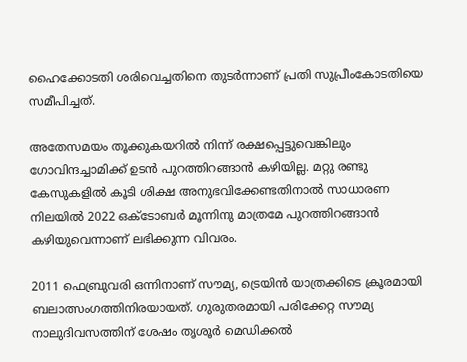ഹൈക്കോടതി ശരിവെച്ചതിനെ തുടര്‍ന്നാണ്‌ പ്രതി സുപ്രീംകോടതിയെ സമീപിച്ചത്.

അതേസമയം തൂക്കുകയറില്‍ നിന്ന് രക്ഷപ്പെട്ടുവെങ്കിലും ഗോവിന്ദച്ചാമിക്ക് ഉടന്‍ പുറത്തിറങ്ങാന്‍ കഴിയില്ല. മറ്റു രണ്ടു കേസുകളില്‍ കൂടി ശിക്ഷ അനുഭവിക്കേണ്ടതിനാല്‍ സാധാരണ നിലയില്‍ 2022 ഒക്ടോബര്‍ മൂന്നിനു മാത്രമേ പുറത്തിറങ്ങാന്‍ കഴിയുവെന്നാണ് ലഭിക്കുന്ന വിവരം.

2011 ഫെബ്രുവരി ഒന്നിനാണ് സൗമ്യ, ട്രെയിന്‍ യാത്രക്കിടെ ക്രൂരമായി ബലാത്സംഗത്തിനിരയായത്. ഗുരുതരമായി പരിക്കേറ്റ സൗമ്യ നാലുദിവസത്തിന് ശേഷം തൃശൂ‍ര്‍ മെഡിക്കല്‍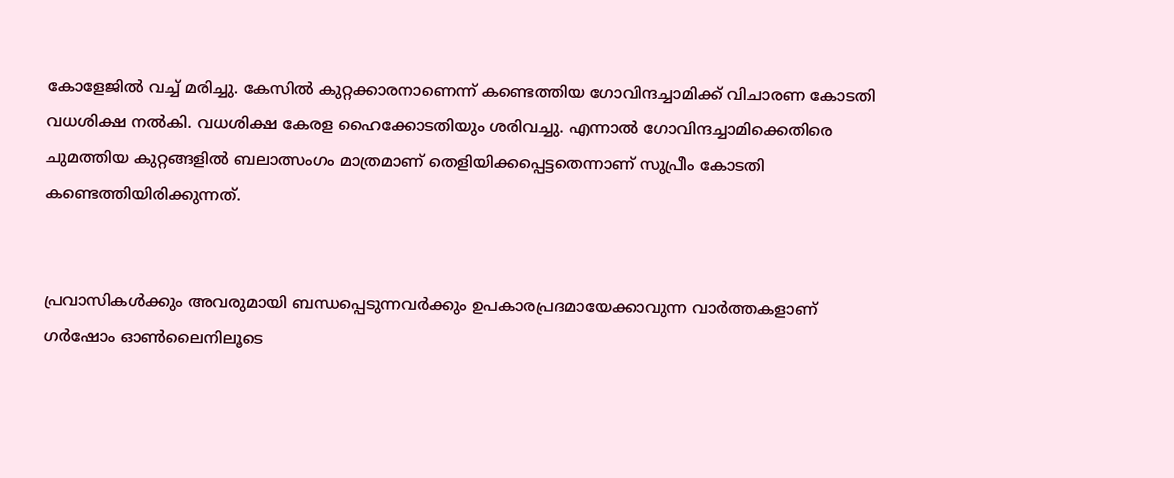കോളേജില്‍ വച്ച്‌ മരിച്ചു. കേസില്‍ കുറ്റക്കാരനാണെന്ന് കണ്ടെത്തിയ ഗോവിന്ദ‍ച്ചാമിക്ക് വിചാരണ കോടതി വധശിക്ഷ നല്‍കി. വധശിക്ഷ കേരള ഹൈക്കോടതിയും ശരിവച്ചു. എന്നാല്‍ ഗോവിന്ദച്ചാമിക്കെതിരെ ചുമത്തിയ കുറ്റങ്ങളില്‍ ബലാത്സംഗം മാത്രമാണ് തെളിയിക്കപ്പെട്ടതെന്നാണ് സുപ്രീം കോടതി കണ്ടെത്തിയിരിക്കുന്നത്.


പ്രവാസികൾക്കും അവരുമായി ബന്ധപ്പെടുന്നവർക്കും ഉപകാരപ്രദമായേക്കാവുന്ന വാർത്തകളാണ് ഗർഷോം ഓൺലൈനിലൂടെ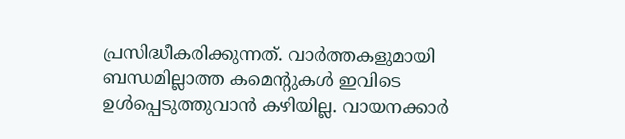പ്രസിദ്ധീകരിക്കുന്നത്. വാർത്തകളുമായി ബന്ധമില്ലാത്ത കമെന്റുകൾ ഇവിടെ ഉൾപ്പെടുത്തുവാൻ കഴിയില്ല. വായനക്കാർ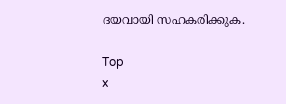ദയവായി സഹകരിക്കുക.

Top
x